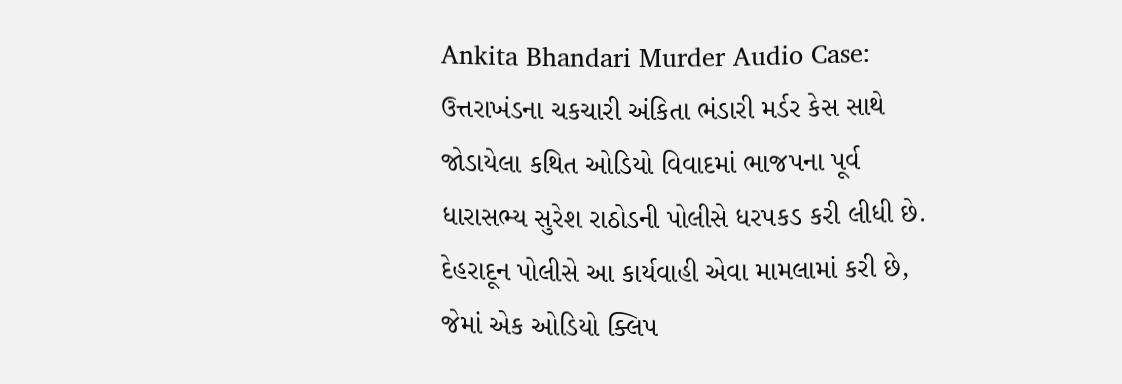Ankita Bhandari Murder Audio Case: ઉત્તરાખંડના ચકચારી અંકિતા ભંડારી મર્ડર કેસ સાથે જોડાયેલા કથિત ઓડિયો વિવાદમાં ભાજપના પૂર્વ ધારાસભ્ય સુરેશ રાઠોડની પોલીસે ધરપકડ કરી લીધી છે. દેહરાદૂન પોલીસે આ કાર્યવાહી એવા મામલામાં કરી છે, જેમાં એક ઓડિયો ક્લિપ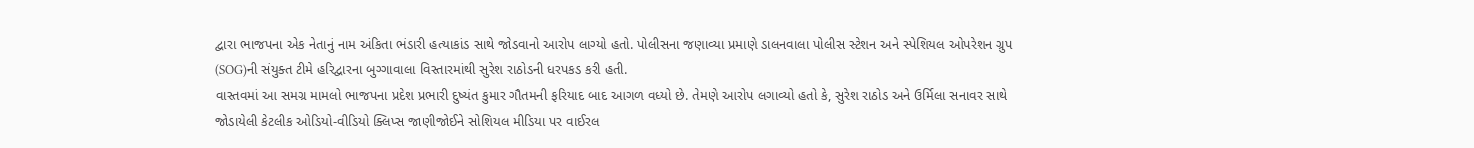દ્વારા ભાજપના એક નેતાનું નામ અંકિતા ભંડારી હત્યાકાંડ સાથે જોડવાનો આરોપ લાગ્યો હતો. પોલીસના જણાવ્યા પ્રમાણે ડાલનવાલા પોલીસ સ્ટેશન અને સ્પેશિયલ ઓપરેશન ગ્રુપ (SOG)ની સંયુક્ત ટીમે હરિદ્વારના બુગ્ગાવાલા વિસ્તારમાંથી સુરેશ રાઠોડની ધરપકડ કરી હતી.
વાસ્તવમાં આ સમગ્ર મામલો ભાજપના પ્રદેશ પ્રભારી દુષ્યંત કુમાર ગૌતમની ફરિયાદ બાદ આગળ વધ્યો છે. તેમણે આરોપ લગાવ્યો હતો કે, સુરેશ રાઠોડ અને ઉર્મિલા સનાવર સાથે જોડાયેલી કેટલીક ઓડિયો-વીડિયો ક્લિપ્સ જાણીજોઈને સોશિયલ મીડિયા પર વાઈરલ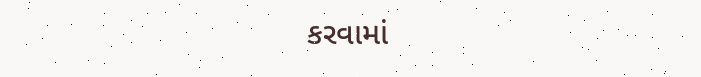કરવામાં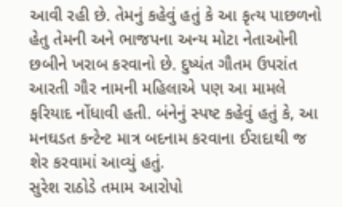આવી રહી છે. તેમનું કહેવું હતું કે આ કૃત્ય પાછળનો હેતુ તેમની અને ભાજપના અન્ય મોટા નેતાઓની છબીને ખરાબ કરવાનો છે. દુષ્યંત ગૌતમ ઉપરાંત આરતી ગૌર નામની મહિલાએ પણ આ મામલે ફરિયાદ નોંધાવી હતી. બંનેનું સ્પષ્ટ કહેવું હતું કે, આ મનઘડત કન્ટેન્ટ માત્ર બદનામ કરવાના ઈરાદાથી જ શેર કરવામાં આવ્યું હતું.
સુરેશ રાઠોડે તમામ આરોપો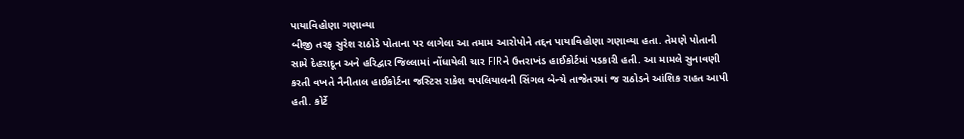પાયાવિહોણા ગણાવ્યા
બીજી તરફ સુરેશ રાઠોડે પોતાના પર લાગેલા આ તમામ આરોપોને તદ્દન પાયાવિહોણા ગણાવ્યા હતા. તેમણે પોતાની સામે દેહરાદૂન અને હરિદ્વાર જિલ્લામાં નોંધાયેલી ચાર FIRને ઉત્તરાખંડ હાઈકોર્ટમાં પડકારી હતી. આ મામલે સુનાવણી કરતી વખતે નૈનીતાલ હાઈકોર્ટના જસ્ટિસ રાકેશ થપલિયાલની સિંગલ બેન્ચે તાજેતરમાં જ રાઠોડને આંશિક રાહત આપી હતી. કોર્ટે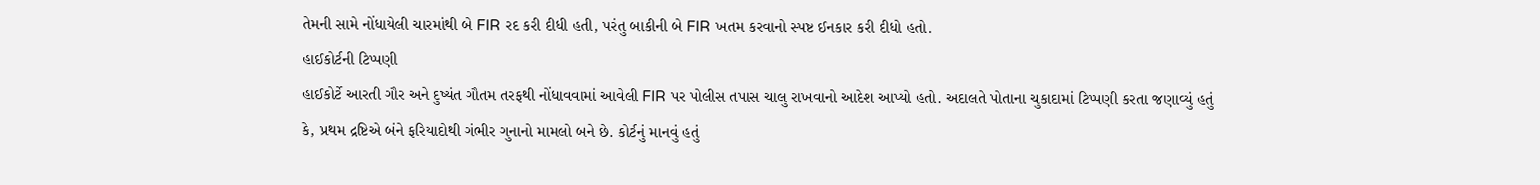તેમની સામે નોંધાયેલી ચારમાંથી બે FIR રદ કરી દીધી હતી, પરંતુ બાકીની બે FIR ખતમ કરવાનો સ્પષ્ટ ઈનકાર કરી દીધો હતો.
હાઈકોર્ટની ટિપ્પણી
હાઈકોર્ટે આરતી ગૌર અને દુષ્યંત ગૌતમ તરફથી નોંધાવવામાં આવેલી FIR પર પોલીસ તપાસ ચાલુ રાખવાનો આદેશ આપ્યો હતો. અદાલતે પોતાના ચુકાદામાં ટિપ્પણી કરતા જણાવ્યું હતું કે, પ્રથમ દ્રષ્ટિએ બંને ફરિયાદોથી ગંભીર ગુનાનો મામલો બને છે. કોર્ટનું માનવું હતું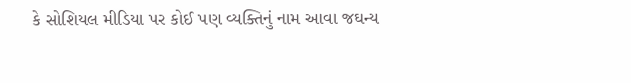કે સોશિયલ મીડિયા પર કોઈ પણ વ્યક્તિનું નામ આવા જઘન્ય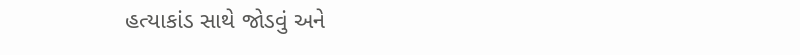હત્યાકાંડ સાથે જોડવું અને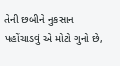તેની છબીને નુકસાન પહોંચાડવું એ મોટો ગુનો છે,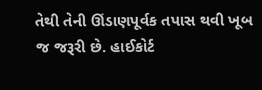તેથી તેની ઊંડાણપૂર્વક તપાસ થવી ખૂબ જ જરૂરી છે. હાઈકોર્ટ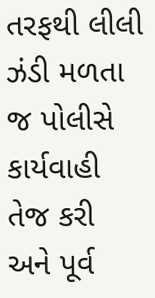તરફથી લીલી ઝંડી મળતા જ પોલીસે કાર્યવાહી તેજ કરી અને પૂર્વ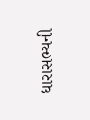ધારાસભ્યની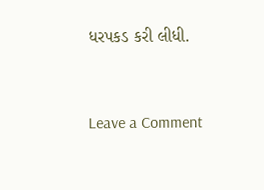ધરપકડ કરી લીધી.


Leave a Comment